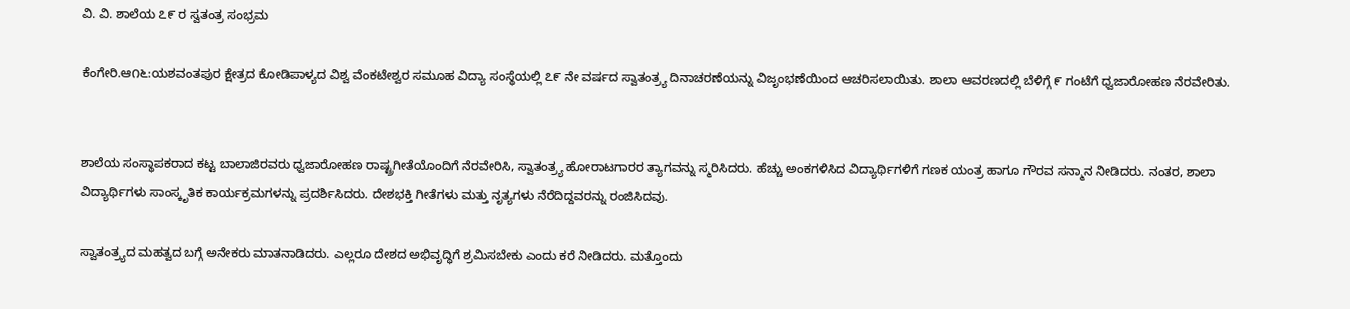ವಿ. ವಿ. ಶಾಲೆಯ ೭೯ ರ ಸ್ವತಂತ್ರ ಸಂಭ್ರಮ

ಕೆಂಗೇರಿ.ಆ೧೬:ಯಶವಂತಪುರ ಕ್ಷೇತ್ರದ ಕೋಡಿಪಾಳ್ಯದ ವಿಶ್ವ ವೆಂಕಟೇಶ್ವರ ಸಮೂಹ ವಿದ್ಯಾ ಸಂಸ್ಥೆಯಲ್ಲಿ ೭೯ ನೇ ವರ್ಷದ ಸ್ವಾತಂತ್ರ್ಯ ದಿನಾಚರಣೆಯನ್ನು ವಿಜೃಂಭಣೆಯಿಂದ ಆಚರಿಸಲಾಯಿತು. ಶಾಲಾ ಆವರಣದಲ್ಲಿ ಬೆಳಿಗ್ಗೆ ೯ ಗಂಟೆಗೆ ಧ್ವಜಾರೋಹಣ ನೆರವೇರಿತು.


ಶಾಲೆಯ ಸಂಸ್ಥಾಪಕರಾದ ಕಟ್ಟ ಬಾಲಾಜಿರವರು ಧ್ವಜಾರೋಹಣ ರಾಷ್ಟ್ರಗೀತೆಯೊಂದಿಗೆ ನೆರವೇರಿಸಿ, ಸ್ವಾತಂತ್ರ್ಯ ಹೋರಾಟಗಾರರ ತ್ಯಾಗವನ್ನು ಸ್ಮರಿಸಿದರು. ಹೆಚ್ಚು ಅಂಕಗಳಿಸಿದ ವಿದ್ಯಾರ್ಥಿಗಳಿಗೆ ಗಣಕ ಯಂತ್ರ ಹಾಗೂ ಗೌರವ ಸನ್ಮಾನ ನೀಡಿದರು. ನಂತರ, ಶಾಲಾ ವಿದ್ಯಾರ್ಥಿಗಳು ಸಾಂಸ್ಕೃತಿಕ ಕಾರ್ಯಕ್ರಮಗಳನ್ನು ಪ್ರದರ್ಶಿಸಿದರು. ದೇಶಭಕ್ತಿ ಗೀತೆಗಳು ಮತ್ತು ನೃತ್ಯಗಳು ನೆರೆದಿದ್ದವರನ್ನು ರಂಜಿಸಿದವು.

ಸ್ವಾತಂತ್ರ್ಯದ ಮಹತ್ವದ ಬಗ್ಗೆ ಅನೇಕರು ಮಾತನಾಡಿದರು. ಎಲ್ಲರೂ ದೇಶದ ಅಭಿವೃದ್ಧಿಗೆ ಶ್ರಮಿಸಬೇಕು ಎಂದು ಕರೆ ನೀಡಿದರು. ಮತ್ತೊಂದು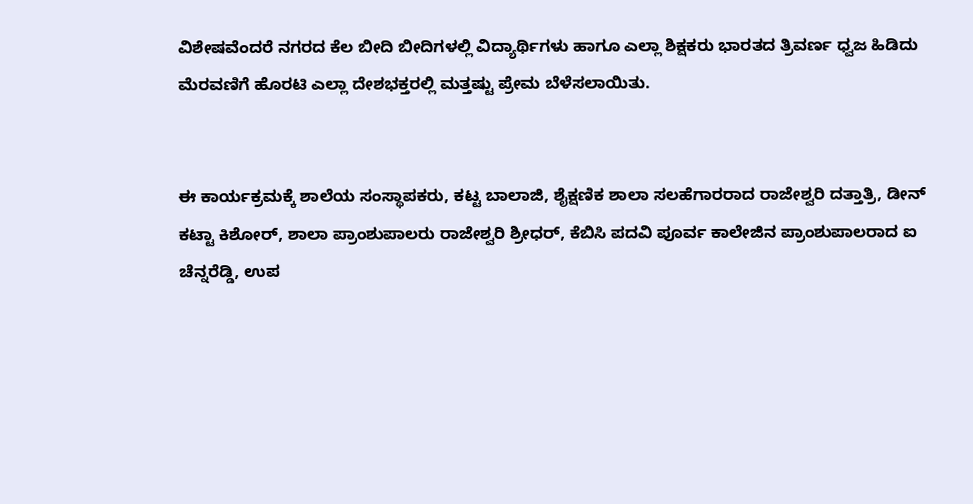ವಿಶೇಷವೆಂದರೆ ನಗರದ ಕೆಲ ಬೀದಿ ಬೀದಿಗಳಲ್ಲಿ ವಿದ್ಯಾರ್ಥಿಗಳು ಹಾಗೂ ಎಲ್ಲಾ ಶಿಕ್ಷಕರು ಭಾರತದ ತ್ರಿವರ್ಣ ಧ್ವಜ ಹಿಡಿದು ಮೆರವಣಿಗೆ ಹೊರಟಿ ಎಲ್ಲಾ ದೇಶಭಕ್ತರಲ್ಲಿ ಮತ್ತಷ್ಟು ಪ್ರೇಮ ಬೆಳೆಸಲಾಯಿತು.


ಈ ಕಾರ್ಯಕ್ರಮಕ್ಕೆ ಶಾಲೆಯ ಸಂಸ್ಥಾಪಕರು, ಕಟ್ಟ ಬಾಲಾಜಿ, ಶೈಕ್ಷಣಿಕ ಶಾಲಾ ಸಲಹೆಗಾರರಾದ ರಾಜೇಶ್ವರಿ ದತ್ತಾತ್ರಿ, ಡೀನ್ ಕಟ್ಟಾ ಕಿಶೋರ್, ಶಾಲಾ ಪ್ರಾಂಶುಪಾಲರು ರಾಜೇಶ್ವರಿ ಶ್ರೀಧರ್, ಕೆಬಿಸಿ ಪದವಿ ಪೂರ್ವ ಕಾಲೇಜಿನ ಪ್ರಾಂಶುಪಾಲರಾದ ಐ ಚೆನ್ನರೆಡ್ಡಿ, ಉಪ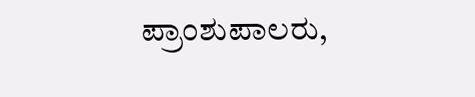ಪ್ರಾಂಶುಪಾಲರು,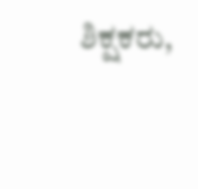ಶಿಕ್ಷಕರು,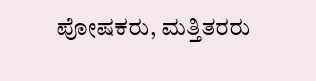ಪೋಷಕರು, ಮತ್ತಿತರರು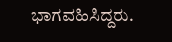ಭಾಗವಹಿಸಿದ್ದರು.